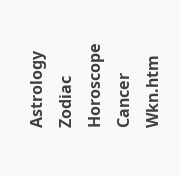Astrology Zodiac Horoscope Cancer Wkn.htm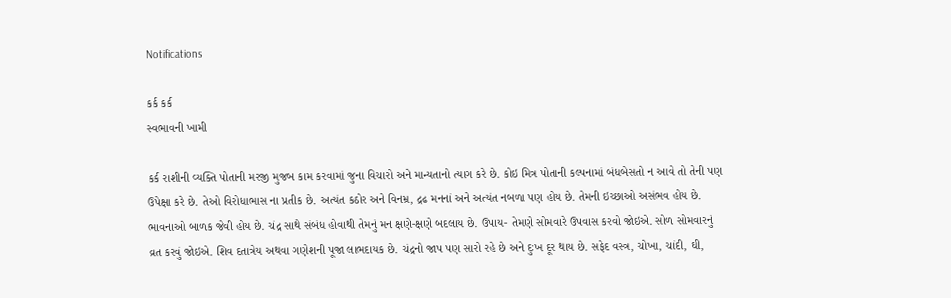Notifications

કર્ક કર્ક
સ્‍વભાવની ખામી

કર્ક રાશીની વ્‍યક્તિ પોતાની મરજી મુજબ કામ કરવામાં જુના વિચારો અને માન્‍યતાનો ત્‍યાગ કરે છે. કોઇ મિત્ર પોતાની કલ્‍પનામાં બંધબેસતો ન આવે તો તેની પણ ઉપેક્ષા કરે છે. તેઓ વિરોધાભાસ ના પ્રતીક છે. અત્‍યંત કઠોર અને વિનમ્ર, દ્રઢ મનનાં અને અત્‍યંત નબળા પણ હોય છે. તેમની ઇચ્‍છાઓ અસંભવ હોય છે. ભાવનાઓ બાળક જેવી હોય છે. ચંદ્ર સાથે સંબંધ હોવાથી તેમનું મન ક્ષણે-ક્ષણે બદલાય છે. ઉપાય- તેમણે સોમવારે ઉપવાસ કરવો જોઇએ. સોળ સોમવારનું વ્રત કરવું જોઇએ. શિવ દતાત્રેય અથવા ગણેશની પૂજા લાભદાયક છે. ચંદ્રનો જાપ પણ સારો રહે છે અને દુઃખ દૂર થાય છે. સફેદ વસ્‍ત્ર, ચોખા, ચાંદી, ઘી,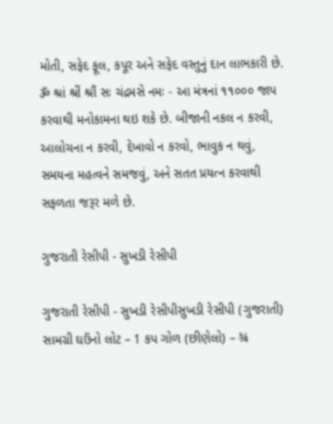મોતી, સફેદ ફૂલ, કપૂર અને સફેદ વસ્‍તુનું દાન લાભકારી છે. ૐ શ્રાં શ્રીં શ્રૌં સઃ ચંદ્રમસે નમઃ - આ મંત્રનાં ૧૧૦૦૦ જાપ કરવાથી મનોકામના થઇ શકે છે. બીજાની નકલ ન કરવી, આલોચના ન કરવી, દેખાવો ન કરવો, ભાવુક ન થવું, સમયના મહત્‍વને સમજવું, અને સતત પ્રયત્‍ન કરવાથી સફળતા જરૂર મળે છે.

ગુજરાતી રેસીપી - સુખડી રેસીપી

ગુજરાતી રેસીપી - સુખડી રેસીપીસુખડી રેસીપી (ગુજરાતી) સામગ્રી ઘઉંનો લોટ – 1 કપ ગોળ (છીણેલો) – ¾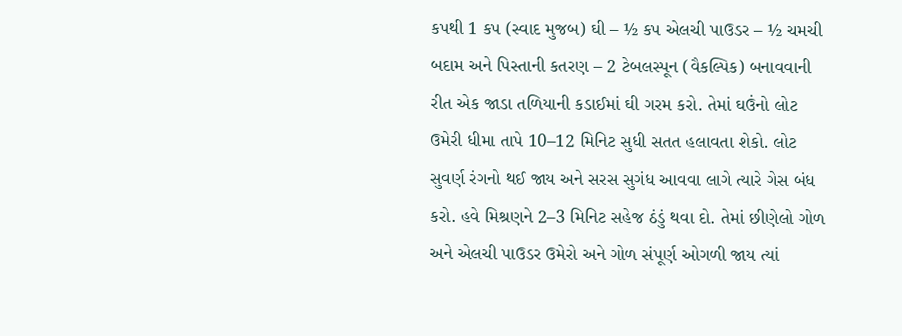કપથી 1 કપ (સ્વાદ મુજબ) ઘી – ½ કપ એલચી પાઉડર – ½ ચમચી બદામ અને પિસ્તાની કતરણ – 2 ટેબલસ્પૂન (વૈકલ્પિક) બનાવવાની રીત એક જાડા તળિયાની કડાઈમાં ઘી ગરમ કરો. તેમાં ઘઉંનો લોટ ઉમેરી ધીમા તાપે 10–12 મિનિટ સુધી સતત હલાવતા શેકો. લોટ સુવર્ણ રંગનો થઈ જાય અને સરસ સુગંધ આવવા લાગે ત્યારે ગેસ બંધ કરો. હવે મિશ્રણને 2–3 મિનિટ સહેજ ઠંડું થવા દો. તેમાં છીણેલો ગોળ અને એલચી પાઉડર ઉમેરો અને ગોળ સંપૂર્ણ ઓગળી જાય ત્યાં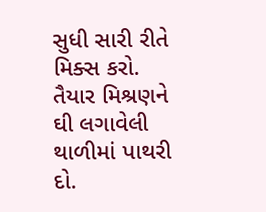સુધી સારી રીતે મિક્સ કરો. તૈયાર મિશ્રણને ઘી લગાવેલી થાળીમાં પાથરી દો.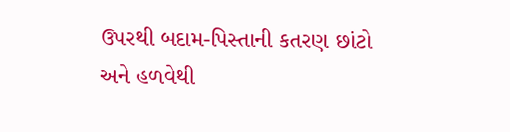ઉપરથી બદામ-પિસ્તાની કતરણ છાંટો અને હળવેથી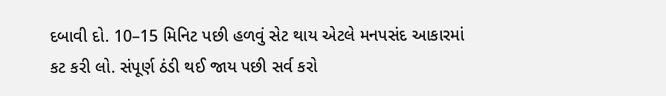દબાવી દો. 10–15 મિનિટ પછી હળવું સેટ થાય એટલે મનપસંદ આકારમાં કટ કરી લો. સંપૂર્ણ ઠંડી થઈ જાય પછી સર્વ કરો